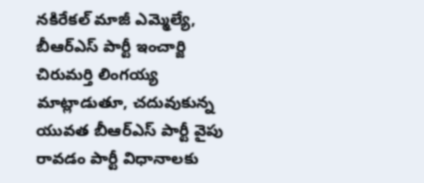నకిరేకల్ మాజీ ఎమ్మెల్యే, బీఆర్ఎస్ పార్టీ ఇంచార్జి చిరుమర్తి లింగయ్య మాట్లాడుతూ, చదువుకున్న యువత బీఆర్ఎస్ పార్టీ వైపు రావడం పార్టీ విధానాలకు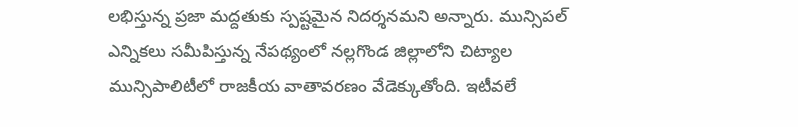లభిస్తున్న ప్రజా మద్దతుకు స్పష్టమైన నిదర్శనమని అన్నారు. మున్సిపల్ ఎన్నికలు సమీపిస్తున్న నేపథ్యంలో నల్లగొండ జిల్లాలోని చిట్యాల మున్సిపాలిటీలో రాజకీయ వాతావరణం వేడెక్కుతోంది. ఇటీవలే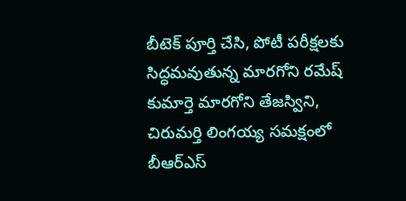బీటెక్ పూర్తి చేసి, పోటీ పరీక్షలకు సిద్ధమవుతున్న మారగోని రమేష్ కుమార్తె మారగోని తేజస్విని, చిరుమర్తి లింగయ్య సమక్షంలో బీఆర్ఎస్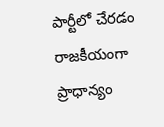పార్టీలో చేరడం రాజకీయంగా ప్రాధాన్యం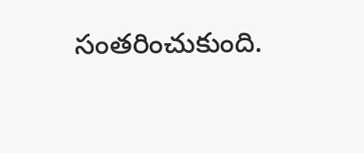సంతరించుకుంది.